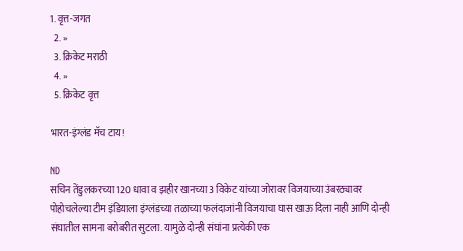1. वृत्त-जगत
  2. »
  3. क्रिकेट मराठी
  4. »
  5. क्रिकेट वृत्त

भारत-इंग्लंड मॅच टाय!

ND
सचिन तेंडुलकरच्या 120 धावा व झहीर खानच्या 3 विकेट यांच्या जोरावर विजयाच्या उंबरठ्यावर पोहोचलेल्या टीम इंडियाला इंग्लंडच्या तळाच्या फलंदाजांनी विजयाचा घास खाऊ दिला नाही आणि दोन्ही संघातील सामना बरोबरीत सुटला. यामुळे दोन्ही संघांना प्रत्येकी एक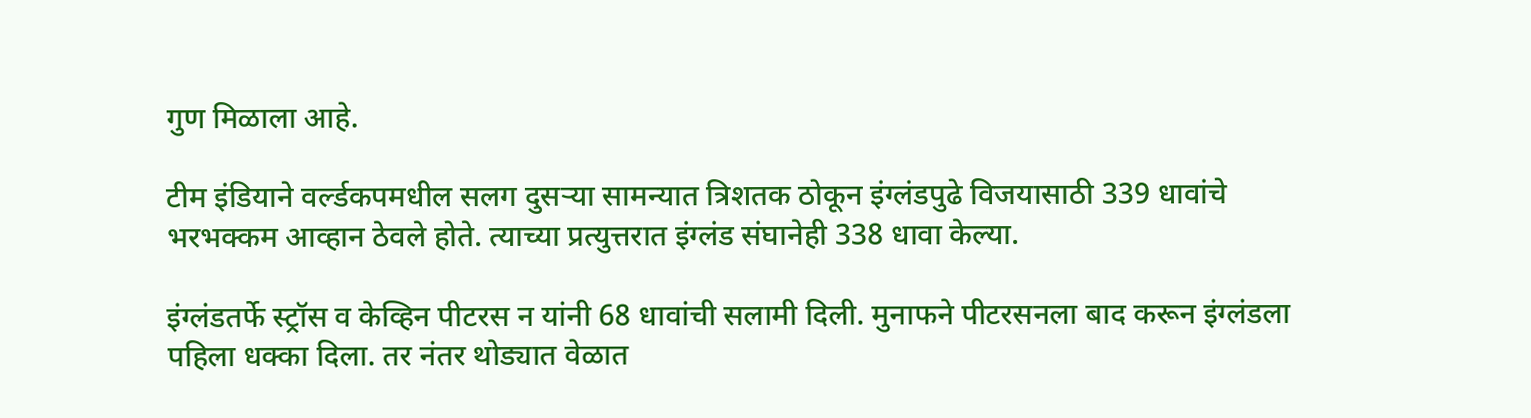गुण मिळाला आहे.

टीम इंडियाने वर्ल्डकपमधील सलग दुसर्‍या सामन्यात त्रिशतक ठोकून इंग्लंडपुढे विजयासाठी 339 धावांचे भरभक्कम आव्हान ठेवले होते. त्याच्या प्रत्युत्तरात इंग्लंड संघानेही 338 धावा केल्या.

इंग्लंडतर्फे स्ट्रॉस व केव्हिन पीटरस न यांनी 68 धावांची सलामी दिली. मुनाफने पीटरसनला बाद करून इंग्लंडला पहिला धक्का दिला. तर नंतर थोड्यात वेळात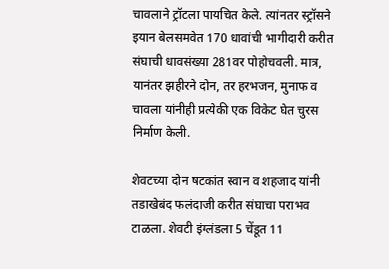चावलाने ट्रॉटला पायचित केले. त्यांनतर स्ट्रॉसने इयान बेलसमवेत 170 धावांची भागीदारी करीत संघाची धावसंख्या 281वर पोहोचवली. मात्र, यानंतर झहीरने दोन, तर हरभजन, मुनाफ व चावला यांनीही प्रत्येकी एक विकेट घेत चुरस निर्माण केली.

शेवटच्या दोन षटकांत स्वान व शहजाद यांनी तडाखेबंद फलंदाजी करीत संघाचा पराभव टाळला. शेवटी इंग्लंडला 5 चेंडूत 11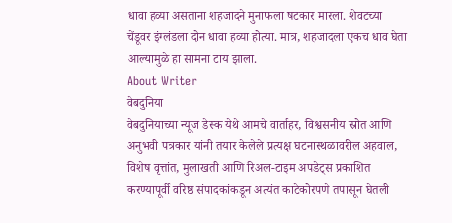धावा हव्या असताना शहजादने मुनाफला षटकार मारला. शेवटच्या चेंडूवर इंग्लंडला दोन धावा हव्या होत्या. मात्र, शहजादला एकच धाव घेता आल्यामुळे हा सामना टाय झाला.
About Writer
वेबदुनिया
वेबदुनियाच्या न्यूज डेस्क येथे आमचे वार्ताहर, विश्वसनीय स्रोत आणि अनुभवी पत्रकार यांनी तयार केलेले प्रत्यक्ष घटनास्थळावरील अहवाल, विशेष वृत्तांत, मुलाखती आणि रिअल-टाइम अपडेट्स प्रकाशित करण्यापूर्वी वरिष्ठ संपादकांकडून अत्यंत काटेकोरपणे तपासून घेतली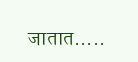जातात.....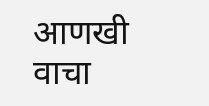आणखी वाचा